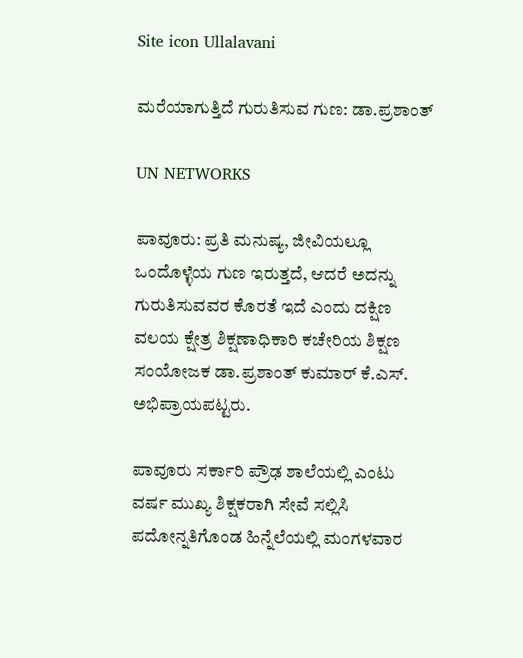Site icon Ullalavani

ಮರೆಯಾಗುತ್ತಿದೆ ಗುರುತಿಸುವ ಗುಣ: ಡಾ.ಪ್ರಶಾಂತ್

UN NETWORKS

ಪಾವೂರು: ಪ್ರತಿ ಮನುಷ್ಯ, ಜೀವಿಯಲ್ಲೂ ಒಂದೊಳ್ಳೆಯ ಗುಣ ಇರುತ್ತದೆ, ಆದರೆ ಅದನ್ನು ಗುರುತಿಸುವವರ ಕೊರತೆ ಇದೆ ಎಂದು ದಕ್ಷಿಣ ವಲಯ ಕ್ಷೇತ್ರ ಶಿಕ್ಷಣಾಧಿಕಾರಿ ಕಚೇರಿಯ ಶಿಕ್ಷಣ ಸಂಯೋಜಕ ಡಾ.ಪ್ರಶಾಂತ್ ಕುಮಾರ್ ಕೆ.ಎಸ್. ಅಭಿಪ್ರಾಯಪಟ್ಟರು.

ಪಾವೂರು ಸರ್ಕಾರಿ ಪ್ರೌಢ ಶಾಲೆಯಲ್ಲಿ ಎಂಟು ವರ್ಷ ಮುಖ್ಯ ಶಿಕ್ಷಕರಾಗಿ ಸೇವೆ ಸಲ್ಲಿಸಿ ಪದೋನ್ನತಿಗೊಂಡ ಹಿನ್ನೆಲೆಯಲ್ಲಿ ಮಂಗಳವಾರ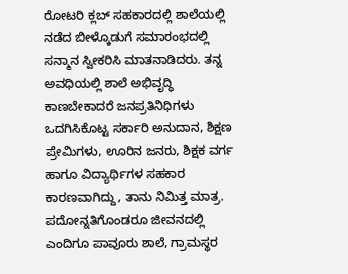ರೋಟರಿ ಕ್ಲಬ್ ಸಹಕಾರದಲ್ಲಿ ಶಾಲೆಯಲ್ಲಿ ನಡೆದ ಬೀಳ್ಕೊಡುಗೆ ಸಮಾರಂಭದಲ್ಲಿ ಸನ್ಮಾನ ಸ್ವೀಕರಿಸಿ ಮಾತನಾಡಿದರು. ತನ್ನ ಅವಧಿಯಲ್ಲಿ ಶಾಲೆ ಅಭಿವೃದ್ಧಿ ಕಾಣಬೇಕಾದರೆ ಜನಪ್ರತಿನಿಧಿಗಳು ಒದಗಿಸಿಕೊಟ್ಟ ಸರ್ಕಾರಿ ಅನುದಾನ, ಶಿಕ್ಷಣ ಪ್ರೇಮಿಗಳು, ಊರಿನ ಜನರು, ಶಿಕ್ಷಕ ವರ್ಗ ಹಾಗೂ ವಿದ್ಯಾರ್ಥಿಗಳ ಸಹಕಾರ ಕಾರಣವಾಗಿದ್ದು, ತಾನು ನಿಮಿತ್ತ ಮಾತ್ರ. ಪದೋನ್ನತಿಗೊಂಡರೂ ಜೀವನದಲ್ಲಿ ಎಂದಿಗೂ ಪಾವೂರು ಶಾಲೆ, ಗ್ರಾಮಸ್ಥರ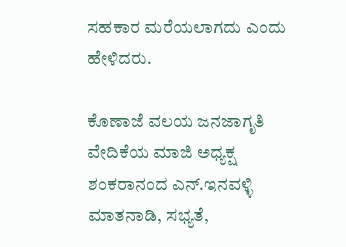ಸಹಕಾರ ಮರೆಯಲಾಗದು ಎಂದು ಹೇಳಿದರು.

ಕೊಣಾಜೆ ವಲಯ ಜನಜಾಗೃತಿ ವೇದಿಕೆಯ ಮಾಜಿ ಅಧ್ಯಕ್ಷ ಶಂಕರಾನಂದ ಎನ್.ಇನವಳ್ಳಿ ಮಾತನಾಡಿ, ಸಭ್ಯತೆ,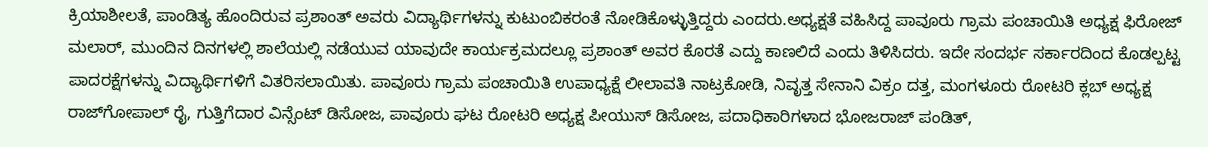ಕ್ರಿಯಾಶೀಲತೆ, ಪಾಂಡಿತ್ಯ ಹೊಂದಿರುವ ಪ್ರಶಾಂತ್ ಅವರು ವಿದ್ಯಾರ್ಥಿಗಳನ್ನು ಕುಟುಂಬಿಕರಂತೆ ನೋಡಿಕೊಳ್ಳುತ್ತಿದ್ದರು ಎಂದರು.ಅಧ್ಯಕ್ಷತೆ ವಹಿಸಿದ್ದ ಪಾವೂರು ಗ್ರಾಮ ಪಂಚಾಯಿತಿ ಅಧ್ಯಕ್ಷ ಫಿರೋಜ್ ಮಲಾರ್, ಮುಂದಿನ ದಿನಗಳಲ್ಲಿ ಶಾಲೆಯಲ್ಲಿ ನಡೆಯುವ ಯಾವುದೇ ಕಾರ್ಯಕ್ರಮದಲ್ಲೂ ಪ್ರಶಾಂತ್ ಅವರ ಕೊರತೆ ಎದ್ದು ಕಾಣಲಿದೆ ಎಂದು ತಿಳಿಸಿದರು. ಇದೇ ಸಂದರ್ಭ ಸರ್ಕಾರದಿಂದ ಕೊಡಲ್ಪಟ್ಟ ಪಾದರಕ್ಷೆಗಳನ್ನು ವಿದ್ಯಾರ್ಥಿಗಳಿಗೆ ವಿತರಿಸಲಾಯಿತು. ಪಾವೂರು ಗ್ರಾಮ ಪಂಚಾಯಿತಿ ಉಪಾಧ್ಯಕ್ಷೆ ಲೀಲಾವತಿ ನಾಟ್ರಕೋಡಿ, ನಿವೃತ್ತ ಸೇನಾನಿ ವಿಕ್ರಂ ದತ್ತ, ಮಂಗಳೂರು ರೋಟರಿ ಕ್ಲಬ್ ಅಧ್ಯಕ್ಷ ರಾಜ್‍ಗೋಪಾಲ್ ರೈ, ಗುತ್ತಿಗೆದಾರ ವಿನ್ಸೆಂಟ್ ಡಿಸೋಜ, ಪಾವೂರು ಘಟ ರೋಟರಿ ಅಧ್ಯಕ್ಷ ಪೀಯುಸ್ ಡಿಸೋಜ, ಪದಾಧಿಕಾರಿಗಳಾದ ಭೋಜರಾಜ್ ಪಂಡಿತ್,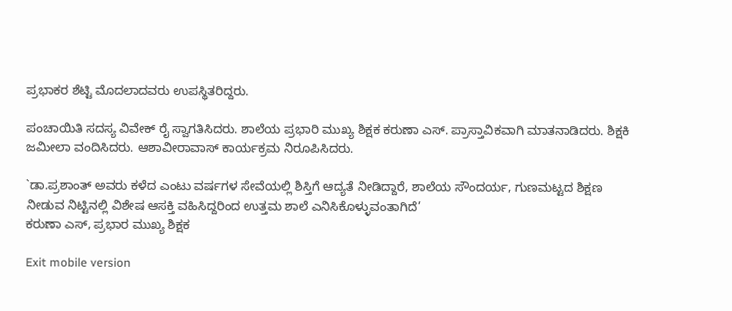ಪ್ರಭಾಕರ ಶೆಟ್ಟಿ ಮೊದಲಾದವರು ಉಪಸ್ಥಿತರಿದ್ದರು.

ಪಂಚಾಯಿತಿ ಸದಸ್ಯ ವಿವೇಕ್ ರೈ ಸ್ವಾಗತಿಸಿದರು. ಶಾಲೆಯ ಪ್ರಭಾರಿ ಮುಖ್ಯ ಶಿಕ್ಷಕ ಕರುಣಾ ಎಸ್. ಪ್ರಾಸ್ತಾವಿಕವಾಗಿ ಮಾತನಾಡಿದರು. ಶಿಕ್ಷಕಿ ಜಮೀಲಾ ವಂದಿಸಿದರು. ಆಶಾವೀರಾವಾಸ್ ಕಾರ್ಯಕ್ರಮ ನಿರೂಪಿಸಿದರು.

`ಡಾ.ಪ್ರಶಾಂತ್ ಅವರು ಕಳೆದ ಎಂಟು ವರ್ಷಗಳ ಸೇವೆಯಲ್ಲಿ ಶಿಸ್ತಿಗೆ ಆದ್ಯತೆ ನೀಡಿದ್ದಾರೆ, ಶಾಲೆಯ ಸೌಂದರ್ಯ, ಗುಣಮಟ್ಟದ ಶಿಕ್ಷಣ ನೀಡುವ ನಿಟ್ಟಿನಲ್ಲಿ ವಿಶೇಷ ಆಸಕ್ತಿ ವಹಿಸಿದ್ದರಿಂದ ಉತ್ತಮ ಶಾಲೆ ಎನಿಸಿಕೊಳ್ಳುವಂತಾಗಿದೆ’
ಕರುಣಾ ಎಸ್, ಪ್ರಭಾರ ಮುಖ್ಯ ಶಿಕ್ಷಕ

Exit mobile version